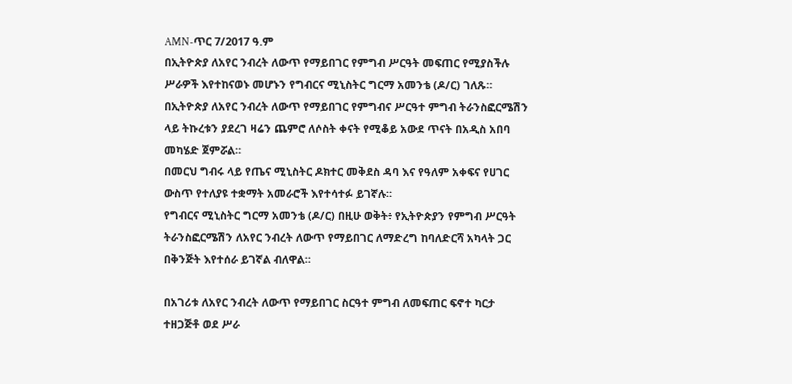AMN-ጥር 7/2017 ዓ.ም
በኢትዮጵያ ለአየር ንብረት ለውጥ የማይበገር የምግብ ሥርዓት መፍጠር የሚያስችሉ ሥራዎች እየተከናወኑ መሆኑን የግብርና ሚኒስትር ግርማ አመንቴ (ዶ/ር) ገለጹ።
በኢትዮጵያ ለአየር ንብረት ለውጥ የማይበገር የምግብና ሥርዓተ ምግብ ትራንስፎርሜሽን ላይ ትኩረቱን ያደረገ ዛሬን ጨምሮ ለሶስት ቀናት የሚቆይ አውደ ጥናት በአዲስ አበባ መካሄድ ጀምሯል።
በመርህ ግብሩ ላይ የጤና ሚኒስትር ዶክተር መቅደስ ዳባ እና የዓለም አቀፍና የሀገር ውስጥ የተለያዩ ተቋማት አመራሮች እየተሳተፉ ይገኛሉ።
የግብርና ሚኒስትር ግርማ አመንቴ (ዶ/ር) በዚሁ ወቅት፥ የኢትዮጵያን የምግብ ሥርዓት ትራንስፎርሜሽን ለአየር ንብረት ለውጥ የማይበገር ለማድረግ ከባለድርሻ አካላት ጋር በቅንጅት እየተሰራ ይገኛል ብለዋል።

በአገሪቱ ለአየር ንብረት ለውጥ የማይበገር ስርዓተ ምግብ ለመፍጠር ፍኖተ ካርታ ተዘጋጅቶ ወደ ሥራ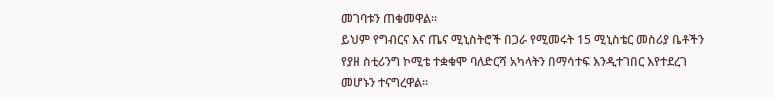መገባቱን ጠቁመዋል።
ይህም የግብርና እና ጤና ሚኒስትሮች በጋራ የሚመሩት 15 ሚኒስቴር መስሪያ ቤቶችን የያዘ ስቲሪንግ ኮሚቴ ተቋቁሞ ባለድርሻ አካላትን በማሳተፍ እንዲተገበር እየተደረገ መሆኑን ተናግረዋል።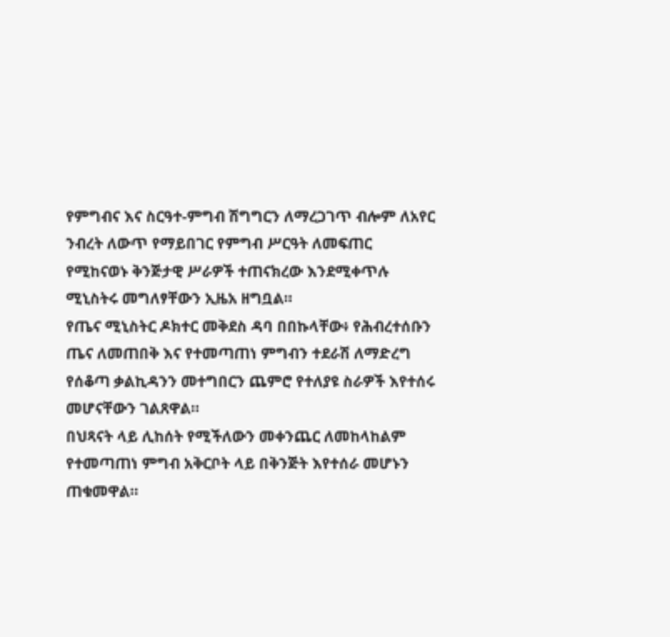የምግብና እና ስርዓተ-ምግብ ሽግግርን ለማረጋገጥ ብሎም ለአየር ንብረት ለውጥ የማይበገር የምግብ ሥርዓት ለመፍጠር የሚከናወኑ ቅንጅታዊ ሥራዎች ተጠናክረው እንደሚቀጥሉ ሚኒስትሩ መግለፃቸውን ኢዜአ ዘግቧል።
የጤና ሚኒስትር ዶክተር መቅደስ ዳባ በበኩላቸው፥ የሕብረተሰቡን ጤና ለመጠበቅ እና የተመጣጠነ ምግብን ተደራሽ ለማድረግ የሰቆጣ ቃልኪዳንን መተግበርን ጨምሮ የተለያዩ ስራዎች እየተሰሩ መሆናቸውን ገልጸዋል።
በህጻናት ላይ ሊከሰት የሚችለውን መቀንጨር ለመከላከልም የተመጣጠነ ምግብ አቅርቦት ላይ በቅንጅት እየተሰራ መሆኑን ጠቁመዋል።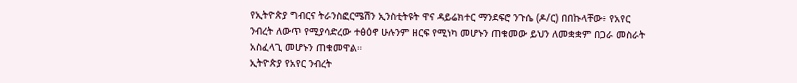የኢትዮጵያ ግብርና ትራንስፎርሜሽን ኢንስቲትዩት ዋና ዳይሬክተር ማንደፍሮ ንጉሴ (ዶ/ር) በበኩላቸው፥ የአየር ንብረት ለውጥ የሚያሳድረው ተፅዕኖ ሁሉንም ዘርፍ የሚነካ መሆኑን ጠቁመው ይህን ለመቋቋም በጋራ መስራት አስፈላጊ መሆኑን ጠቁመዋል።
ኢትዮጵያ የአየር ንብረት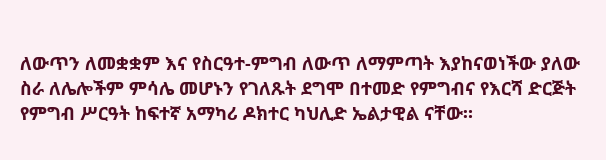ለውጥን ለመቋቋም እና የስርዓተ-ምግብ ለውጥ ለማምጣት እያከናወነችው ያለው ስራ ለሌሎችም ምሳሌ መሆኑን የገለጹት ደግሞ በተመድ የምግብና የእርሻ ድርጅት የምግብ ሥርዓት ከፍተኛ አማካሪ ዶክተር ካህሊድ ኤልታዊል ናቸው።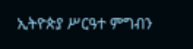ኢትዮጵያ ሥርዓተ ምግብን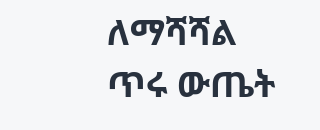ለማሻሻል ጥሩ ውጤት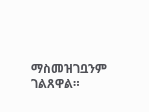ማስመዝገቧንም ገልጸዋል።